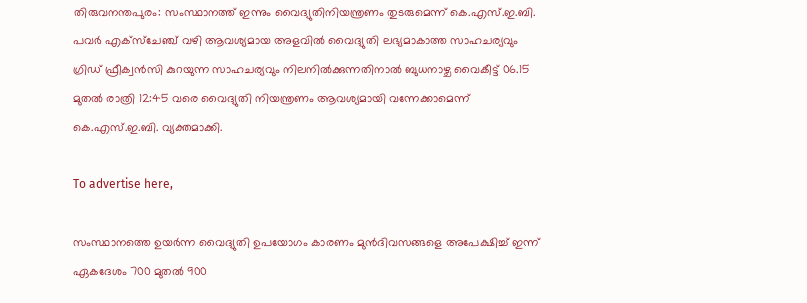തിരുവനന്തപുരം: സംസ്ഥാനത്ത് ഇന്നും വൈദ്യുതിനിയന്ത്രണം തുടരുമെന്ന് കെ.എസ്.ഇ.ബി. പവർ എക്സ്ചേഞ്ച് വഴി ആവശ്യമായ അളവിൽ വൈദ്യുതി ലഭ്യമാകാത്ത സാഹചര്യവും ഗ്രിഡ് ഫ്രീക്വൻസി കുറയുന്ന സാഹചര്യവും നിലനിൽക്കുന്നതിനാൽ ബുധനാഴ്ച വൈകീട്ട് 06.15 മുതൽ രാത്രി 12:45 വരെ വൈദ്യുതി നിയന്ത്രണം ആവശ്യമായി വന്നേക്കാമെന്ന് കെ.എസ്.ഇ.ബി. വ്യക്തമാക്കി.

To advertise here,

സംസ്ഥാനത്തെ ഉയർന്ന വൈദ്യുതി ഉപയോഗം കാരണം മുൻദിവസങ്ങളെ അപേക്ഷിച്ച് ഇന്ന് ഏകദേശം 700 മുതൽ 900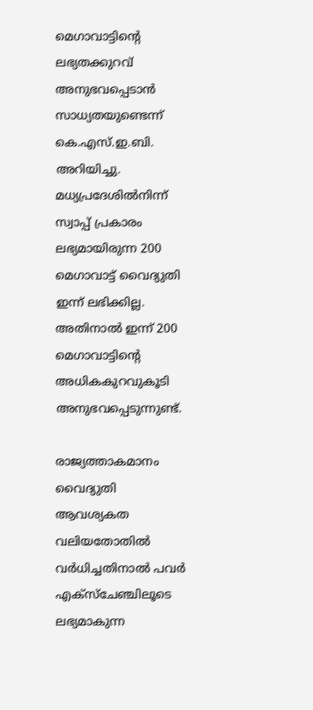മെഗാവാട്ടിന്റെ ലഭ്യതക്കുറവ് അനുഭവപ്പെടാൻ സാധ്യതയുണ്ടെന്ന് കെ.എസ്.ഇ.ബി. അറിയിച്ചു. മധ്യപ്രദേശിൽനിന്ന് സ്വാപ്പ് പ്രകാരം ലഭ്യമായിരുന്ന 200 മെഗാവാട്ട് വൈദ്യുതി ഇന്ന് ലഭിക്കില്ല. അതിനാൽ ഇന്ന് 200 മെഗാവാട്ടിന്റെ അധികകുറവുകൂടി അനുഭവപ്പെടുന്നുണ്ട്.

രാജ്യത്താകമാനം വൈദ്യുതി ആവശ്യകത വലിയതോതിൽ വർധിച്ചതിനാൽ പവർ എക്സ്ചേഞ്ചിലൂടെ ലഭ്യമാകുന്ന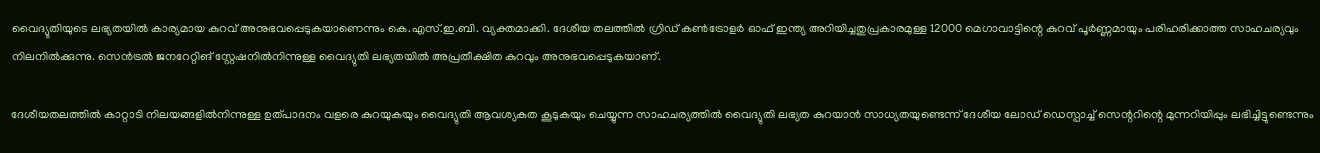വൈദ്യുതിയുടെ ലഭ്യതയിൽ കാര്യമായ കുറവ് അനുഭവപ്പെടുകയാണെന്നും കെ.എസ്.ഇ.ബി. വ്യക്തമാക്കി. ദേശീയ തലത്തിൽ ഗ്രിഡ് കൺട്രോളർ ഓഫ് ഇന്ത്യ അറിയിച്ചതുപ്രകാരമുള്ള 12000 മെഗാവാട്ടിന്റെ കുറവ് പൂർണ്ണമായും പരിഹരിക്കാത്ത സാഹചര്യവും നിലനിൽക്കുന്നു. സെൻട്രൽ ജനറേറ്റിങ് സ്റ്റേഷനിൽനിന്നുള്ള വൈദ്യുതി ലഭ്യതയിൽ അപ്രതീക്ഷിത കുറവും അനുഭവപ്പെടുകയാണ്.

ദേശീയതലത്തിൽ കാറ്റാടി നിലയങ്ങളിൽനിന്നുള്ള ഉത്പാദനം വളരെ കുറയുകയും വൈദ്യുതി ആവശ്യകത കൂടുകയും ചെയ്യുന്ന സാഹചര്യത്തിൽ വൈദ്യുതി ലഭ്യത കുറയാൻ സാധ്യതയുണ്ടെന്ന് ദേശീയ ലോഡ് ഡെസ്പാച്ച് സെന്ററിന്റെ മുന്നറിയിപ്പും ലഭിച്ചിട്ടുണ്ടെന്നും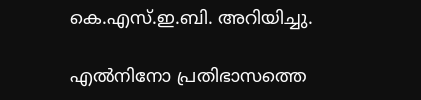കെ.എസ്.ഇ.ബി. അറിയിച്ചു.

എൽനിനോ പ്രതിഭാസത്തെ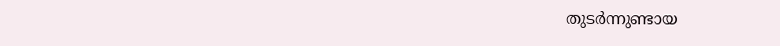തുടർന്നുണ്ടായ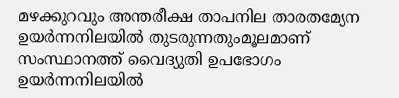മഴക്കുറവും അന്തരീക്ഷ താപനില താരതമ്യേന ഉയർന്നനിലയിൽ തുടരുന്നതുംമൂലമാണ് സംസ്ഥാനത്ത് വൈദ്യുതി ഉപഭോഗം ഉയർന്നനിലയിൽ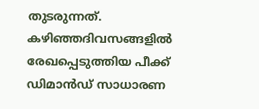തുടരുന്നത്. കഴിഞ്ഞദിവസങ്ങളിൽ രേഖപ്പെടുത്തിയ പീക്ക് ഡിമാൻഡ് സാധാരണ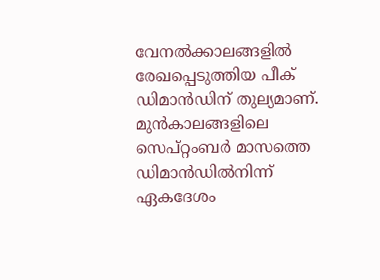വേനൽക്കാലങ്ങളിൽ രേഖപ്പെടുത്തിയ പീക് ഡിമാൻഡിന് തുല്യമാണ്. മുൻകാലങ്ങളിലെ സെപ്റ്റംബർ മാസത്തെ ഡിമാൻഡിൽനിന്ന് ഏകദേശം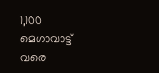1,100 മെഗാവാട്ട് വരെ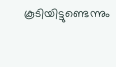കൂടിയിട്ടുണ്ടെന്നും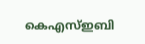കെഎസ്ഇബി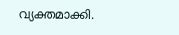വ്യക്തമാക്കി.